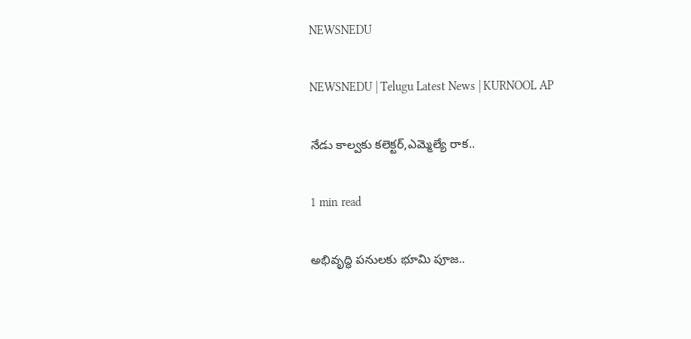NEWSNEDU

NEWSNEDU | Telugu Latest News | KURNOOL AP

నేడు కాల్వకు కలెక్టర్,ఎమ్మెల్యే రాక..

1 min read

అభివృద్ధి పనులకు భూమి పూజ..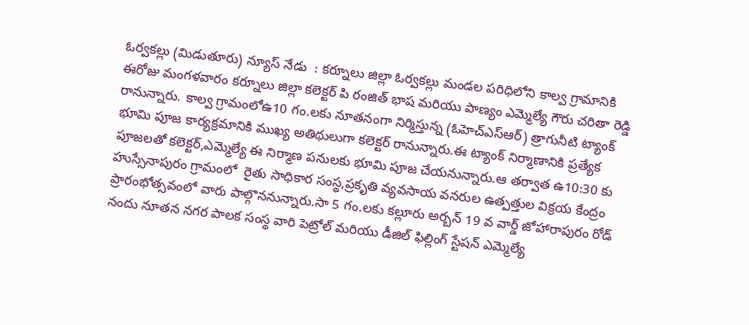ఓర్వకల్లు (మిడుతూరు) న్యూస్ నేడు  : కర్నూలు జిల్లా ఓర్వకల్లు మండల పరిధిలోని కాల్వ గ్రామానికి ఈరోజు మంగళవారం కర్నూలు జిల్లా కలెక్టర్ పి రంజిత్ భాష మరియు పాణ్యం ఎమ్మెల్యే గౌరు చరితా రెడ్డి రానున్నారు. కాల్వ గ్రామంలోఉ10 గం.లకు నూతనంగా నిర్మిస్తున్న (ఓహెచ్ఎస్ఆర్) త్రాగునీటి ట్యాంక్ భూమి పూజ కార్యక్రమానికి ముఖ్య అతిథులుగా కలెక్టర్ రానున్నారు.ఈ ట్యాంక్ నిర్మాణానికి ప్రత్యేక పూజలతో కలెక్టర్,ఎమ్మెల్యే ఈ నిర్మాణ పనులకు భూమి పూజ చేయనున్నారు.ఆ తర్వాత ఉ10:30 కు హుస్సేనాపురం గ్రామంలో  రైతు సాధికార సంస్థ,ప్రకృతి వ్యవసాయ వనరుల ఉత్పత్తుల విక్రయ కేంద్రం ప్రారంభోత్సవంలో వారు పాల్గొననున్నారు.సా 5 గం.లకు కల్లూరు అర్బన్ 19 వ వార్డ్ జోహారాపురం రోడ్ నందు నూతన నగర పాలక సంస్థ వారి పెట్రోల్ మరియు డీజిల్ ఫిల్లింగ్ స్టేషన్ ఎమ్మెల్యే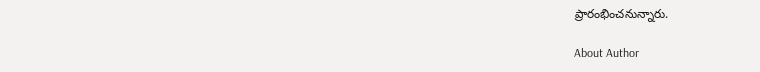ప్రారంభించనున్నారు.

About Author